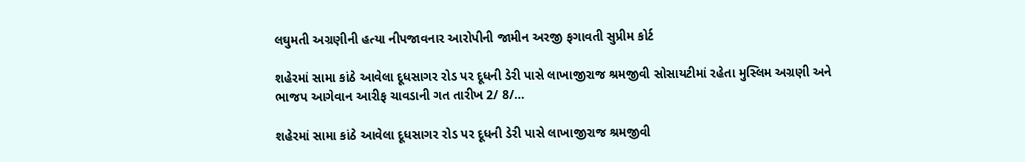લઘુમતી અગ્રણીની હત્યા નીપજાવનાર આરોપીની જામીન અરજી ફગાવતી સુપ્રીમ કોર્ટ

શહેરમાં સામા કાંઠે આવેલા દૂધસાગર રોડ પર દૂધની ડેરી પાસે લાખાજીરાજ શ્રમજીવી સોસાયટીમાં રહેતા મુસ્લિમ અગ્રણી અને ભાજપ આગેવાન આરીફ ચાવડાની ગત તારીખ 2/ 8/…

શહેરમાં સામા કાંઠે આવેલા દૂધસાગર રોડ પર દૂધની ડેરી પાસે લાખાજીરાજ શ્રમજીવી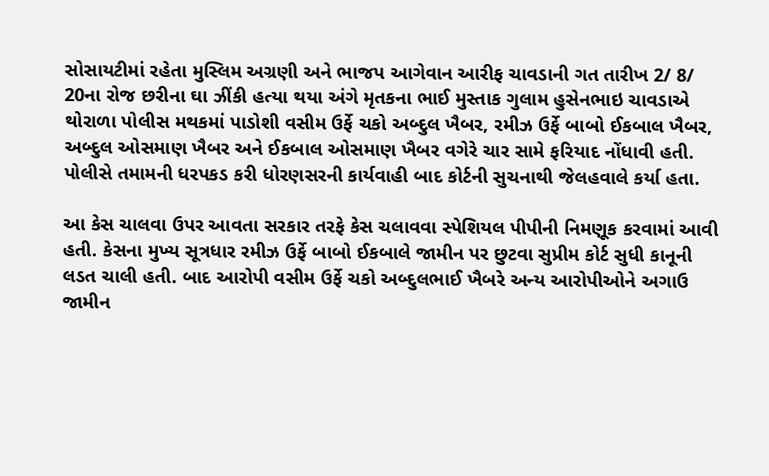સોસાયટીમાં રહેતા મુસ્લિમ અગ્રણી અને ભાજપ આગેવાન આરીફ ચાવડાની ગત તારીખ 2/ 8/ 20ના રોજ છરીના ઘા ઝીંકી હત્યા થયા અંગે મૃતકના ભાઈ મુસ્તાક ગુલામ હુસેનભાઇ ચાવડાએ થોરાળા પોલીસ મથકમાં પાડોશી વસીમ ઉર્ફે ચકો અબ્દુલ ખૈબર, રમીઝ ઉર્ફે બાબો ઈકબાલ ખૈબર, અબ્દુલ ઓસમાણ ખૈબર અને ઈકબાલ ઓસમાણ ખૈબર વગેરે ચાર સામે ફરિયાદ નોંધાવી હતી. પોલીસે તમામની ધરપકડ કરી ધોરણસરની કાર્યવાહી બાદ કોર્ટની સુચનાથી જેલહવાલે કર્યા હતા.

આ કેસ ચાલવા ઉપર આવતા સરકાર તરફે કેસ ચલાવવા સ્પેશિયલ પીપીની નિમણૂક કરવામાં આવી હતી. કેસના મુખ્ય સૂત્રધાર રમીઝ ઉર્ફે બાબો ઈકબાલે જામીન પર છુટવા સુપ્રીમ કોર્ટ સુધી કાનૂની લડત ચાલી હતી. બાદ આરોપી વસીમ ઉર્ફે ચકો અબ્દુલભાઈ ખૈબરે અન્ય આરોપીઓને અગાઉ જામીન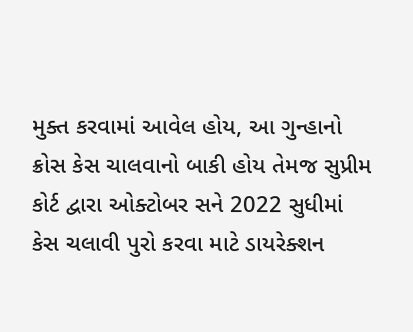મુક્ત કરવામાં આવેલ હોય, આ ગુન્હાનો ક્રોસ કેસ ચાલવાનો બાકી હોય તેમજ સુપ્રીમ કોર્ટ દ્વારા ઓક્ટોબર સને 2022 સુધીમાં કેસ ચલાવી પુરો કરવા માટે ડાયરેક્શન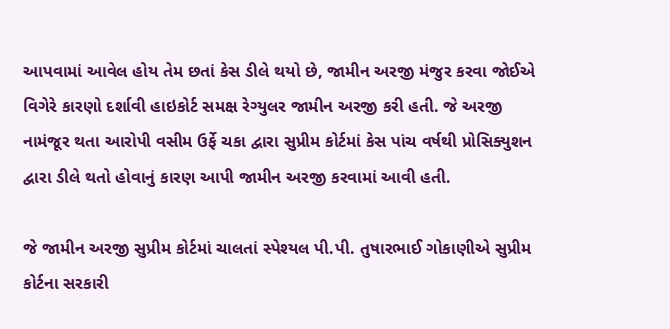આપવામાં આવેલ હોય તેમ છતાં કેસ ડીલે થયો છે, જામીન અરજી મંજુર કરવા જોઈએ વિગેરે કારણો દર્શાવી હાઇકોર્ટ સમક્ષ રેગ્યુલર જામીન અરજી કરી હતી. જે અરજી નામંજૂર થતા આરોપી વસીમ ઉર્ફે ચકા દ્વારા સુપ્રીમ કોર્ટમાં કેસ પાંચ વર્ષથી પ્રોસિક્યુશન દ્વારા ડીલે થતો હોવાનું કારણ આપી જામીન અરજી કરવામાં આવી હતી.

જે જામીન અરજી સુપ્રીમ કોર્ટમાં ચાલતાં સ્પેશ્યલ પી.પી. તુષારભાઈ ગોકાણીએ સુપ્રીમ કોર્ટના સરકારી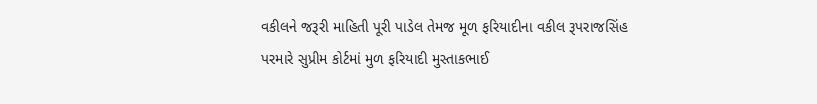વકીલને જરૂરી માહિતી પૂરી પાડેલ તેમજ મૂળ ફરિયાદીના વકીલ રૂપરાજસિંહ પરમારે સુપ્રીમ કોર્ટમાં મુળ ફરિયાદી મુસ્તાકભાઈ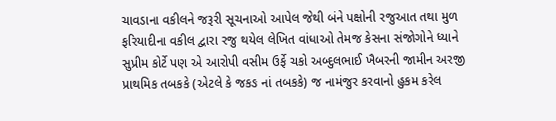ચાવડાના વકીલને જરૂરી સૂચનાઓ આપેલ જેથી બંને પક્ષોની રજુઆત તથા મુળ ફરિયાદીના વકીલ દ્વારા રજુ થયેલ લેખિત વાંધાઓ તેમજ કેસના સંજોગોને ધ્યાને સુપ્રીમ કોર્ટે પણ એ આરોપી વસીમ ઉર્ફે ચકો અબ્દુલભાઈ ખૈબરની જામીન અરજી પ્રાથમિક તબકકે (એટલે કે જકઙ નાં તબકકે) જ નામંજુર કરવાનો હુકમ કરેલ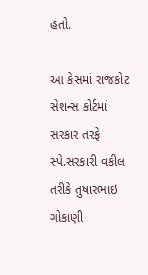હતો.

આ કેસમાં રાજકોટ સેશન્સ કોર્ટમાં સરકાર તરફે સ્પે.સરકારી વકીલ તરીકે તુષારભાઇ ગોકાણી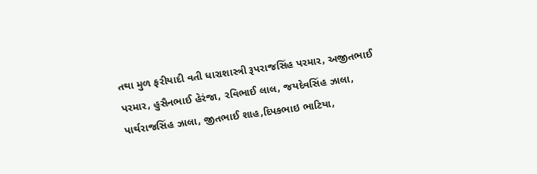તથા મુળ ફરીયાદી વતી ધારાશાસ્ત્રી રૂપરાજસિંહ પરમાર, અજીતભાઈ પરમાર, હુસૈનભાઈ હેરંજા, રવિભાઈ લાલ, જયદેવસિંહ ઝાલા, પાર્થરાજસિંહ ઝાલા, જીતભાઈ શાહ,દિપકભાઇ ભાટિયા,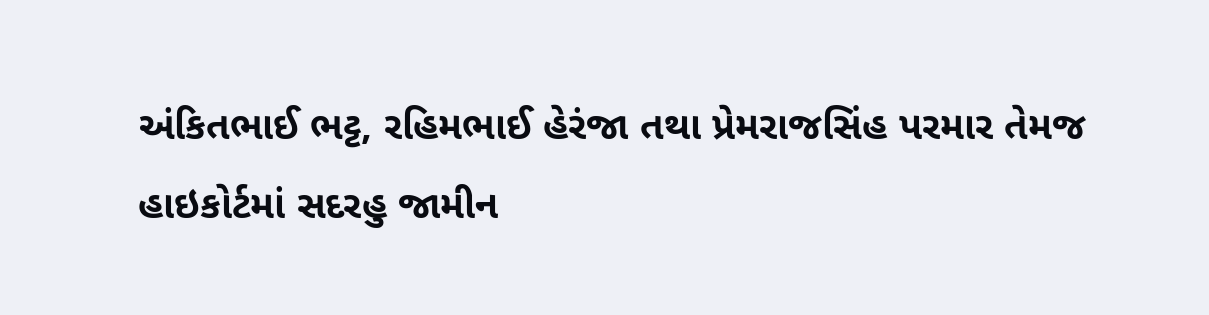અંકિતભાઈ ભટ્ટ, રહિમભાઈ હેરંજા તથા પ્રેમરાજસિંહ પરમાર તેમજ હાઇકોર્ટમાં સદરહુ જામીન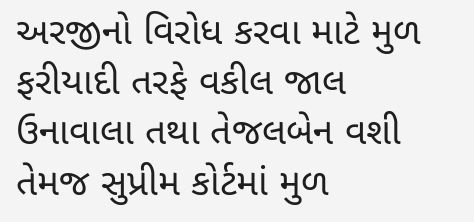અરજીનો વિરોધ કરવા માટે મુળ ફરીયાદી તરફે વકીલ જાલ ઉનાવાલા તથા તેજલબેન વશી તેમજ સુપ્રીમ કોર્ટમાં મુળ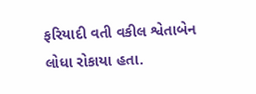ફરિયાદી વતી વકીલ શ્વેતાબેન લોધા રોકાયા હતા.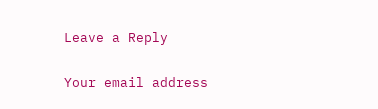Leave a Reply

Your email address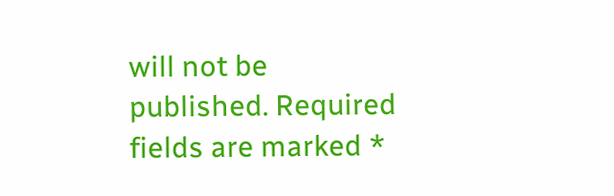will not be published. Required fields are marked *